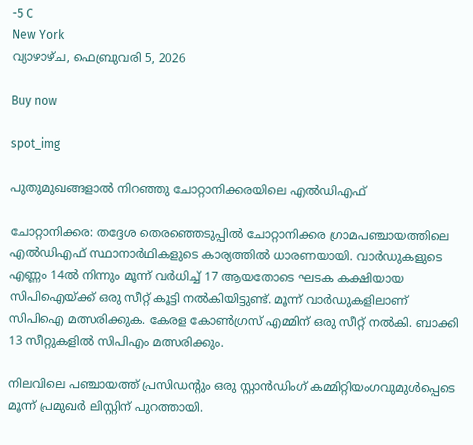-5 C
New York
വ്യാഴാഴ്‌ച, ഫെബ്രുവരി 5, 2026

Buy now

spot_img

പുതുമുഖങ്ങളാൽ നിറഞ്ഞു ചോറ്റാനിക്കരയിലെ എൽഡിഎഫ്

ചോറ്റാനിക്കര: തദ്ദേശ തെരഞ്ഞെടുപ്പിൽ ചോറ്റാനിക്കര ഗ്രാമപഞ്ചായത്തിലെ എൽഡിഎഫ് സ്ഥാനാർഥികളുടെ കാര്യത്തിൽ ധാരണയായി. വാർഡുകളുടെ എണ്ണം 14ൽ നിന്നും മൂന്ന് വർധിച്ച് 17 ആയതോടെ ഘടക കക്ഷിയായ സിപിഐയ്ക്ക് ഒരു സീറ്റ് കൂട്ടി നൽകിയിട്ടുണ്ട്. മൂന്ന് വാർഡുകളിലാണ് സിപിഐ മത്സരിക്കുക. കേരള കോൺഗ്രസ് എമ്മിന് ഒരു സീറ്റ് നൽകി. ബാക്കി 13 സീറ്റുകളിൽ സിപിഎം മത്സരിക്കും.

നിലവിലെ പഞ്ചായത്ത് പ്രസിഡന്‍റും ഒരു സ്റ്റാൻഡിംഗ് കമ്മിറ്റിയംഗവുമുൾപ്പെടെ മൂന്ന് പ്രമുഖർ ലിസ്റ്റിന് പുറത്തായി.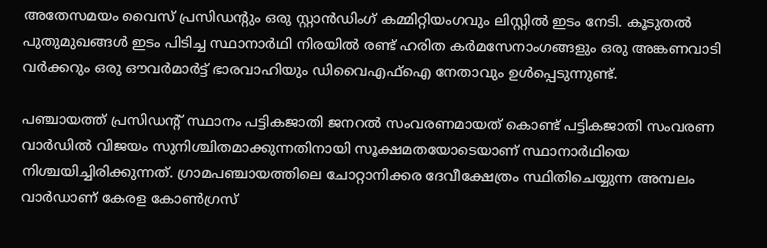അതേസമയം വൈസ് പ്രസിഡന്‍റും ഒരു സ്റ്റാൻഡിംഗ് കമ്മിറ്റിയംഗവും ലിസ്റ്റിൽ ഇടം നേടി. കൂടുതൽ പുതുമുഖങ്ങൾ ഇടം പിടിച്ച സ്ഥാനാർഥി നിരയിൽ രണ്ട് ഹരിത കർമസേനാംഗങ്ങളും ഒരു അങ്കണവാടി വർക്കറും ഒരു ഔവർമാർട്ട് ഭാരവാഹിയും ഡിവൈഎഫ്ഐ നേതാവും ഉൾപ്പെടുന്നുണ്ട്.

പഞ്ചായത്ത് പ്രസിഡന്‍റ് സ്ഥാനം പട്ടികജാതി ജനറൽ സംവരണമായത് കൊണ്ട് പട്ടികജാതി സംവരണ വാർഡിൽ വിജയം സുനിശ്ചിതമാക്കുന്നതിനായി സൂക്ഷമതയോടെയാണ് സ്ഥാനാർഥിയെ നിശ്ചയിച്ചിരിക്കുന്നത്. ഗ്രാമപഞ്ചായത്തിലെ ചോറ്റാനിക്കര ദേവീക്ഷേത്രം സ്ഥിതിചെയ്യുന്ന അമ്പലം വാർഡാണ് കേരള കോൺഗ്രസ്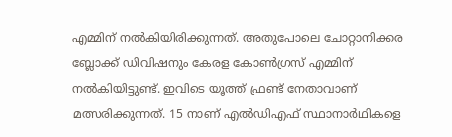എമ്മിന് നൽകിയിരിക്കുന്നത്. അതുപോലെ ചോറ്റാനിക്കര ബ്ലോക്ക് ഡിവിഷനും കേരള കോൺഗ്രസ് എമ്മിന് നൽകിയിട്ടുണ്ട്. ഇവിടെ യൂത്ത് ഫ്രണ്ട് നേതാവാണ് മത്സരിക്കുന്നത്. 15 നാണ് എൽഡിഎഫ് സ്ഥാനാർഥികളെ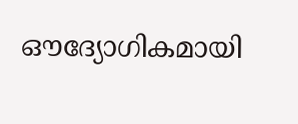ഔദ്യോഗികമായി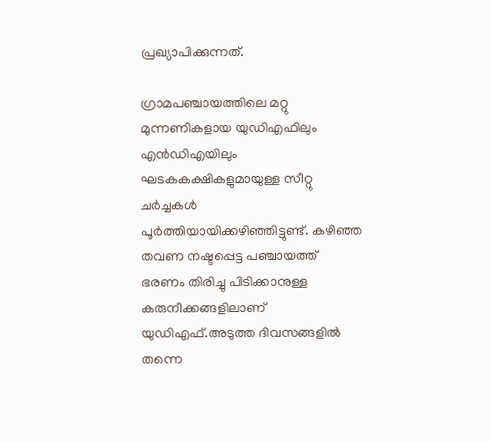പ്രഖ്യാപിക്കുന്നത്.

ഗ്രാമപഞ്ചായത്തിലെ മറ്റു മുന്നണികളായ യുഡിഎഫിലും എൻഡിഎയിലും ഘടകകക്ഷികളുമായുള്ള സീറ്റു ചർച്ചകൾ പൂർത്തിയായിക്കഴിഞ്ഞിട്ടുണ്ട്. കഴിഞ്ഞ തവണ നഷ്ടപ്പെട്ട പഞ്ചായത്ത് ഭരണം തിരിച്ചു പിടിക്കാനുള്ള കരുനീക്കങ്ങളിലാണ് യുഡിഎഫ്.അടുത്ത ദിവസങ്ങളിൽ തന്നെ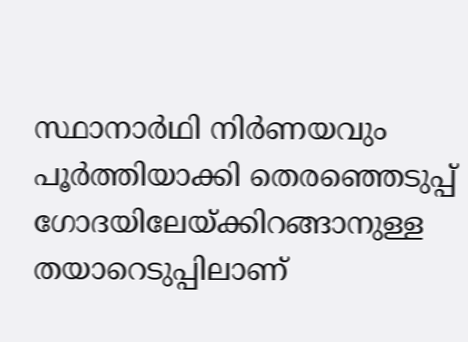സ്ഥാനാർഥി നിർണയവും പൂർത്തിയാക്കി തെരഞ്ഞെടുപ്പ് ഗോദയിലേയ്ക്കിറങ്ങാനുള്ള തയാറെടുപ്പിലാണ്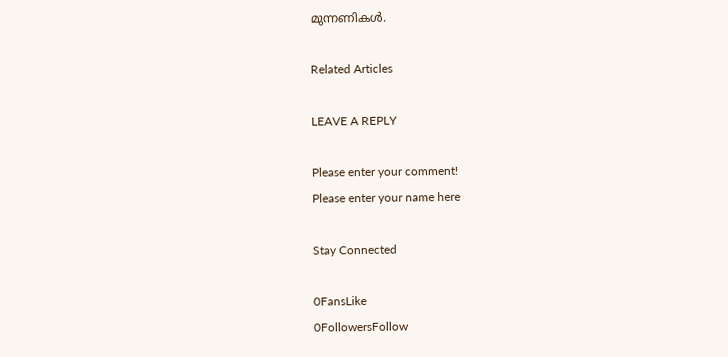മുന്നണികൾ.

Related Articles

LEAVE A REPLY

Please enter your comment!
Please enter your name here

Stay Connected

0FansLike
0FollowersFollow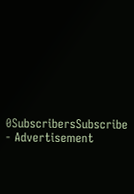0SubscribersSubscribe
- Advertisement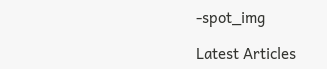-spot_img

Latest Articles